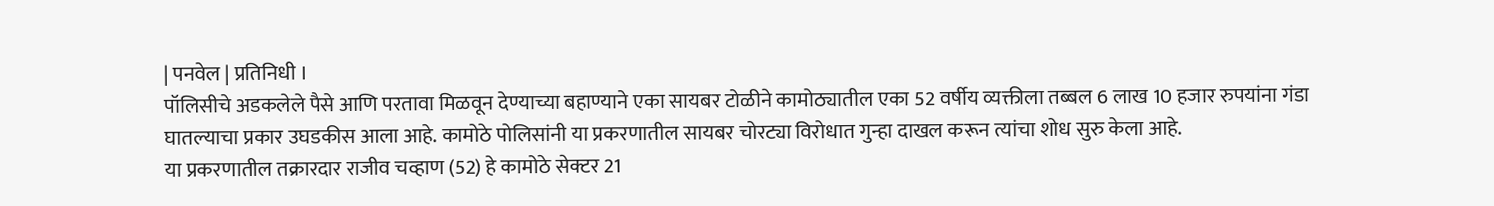| पनवेल | प्रतिनिधी ।
पॉलिसीचे अडकलेले पैसे आणि परतावा मिळवून देण्याच्या बहाण्याने एका सायबर टोळीने कामोठ्यातील एका 52 वर्षीय व्यक्तीला तब्बल 6 लाख 10 हजार रुपयांना गंडा घातल्याचा प्रकार उघडकीस आला आहे. कामोठे पोलिसांनी या प्रकरणातील सायबर चोरट्या विरोधात गुन्हा दाखल करून त्यांचा शोध सुरु केला आहे.
या प्रकरणातील तक्रारदार राजीव चव्हाण (52) हे कामोठे सेक्टर 21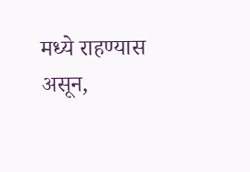मध्ये राहण्यास असून,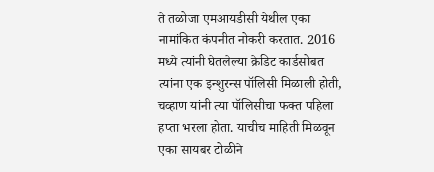ते तळोजा एमआयडीसी येथील एका नामांकित कंपनीत नोकरी करतात. 2016 मध्ये त्यांनी घेतलेल्या क्रेडिट कार्डसोबत त्यांना एक इन्शुरन्स पॉलिसी मिळाली होती, चव्हाण यांनी त्या पॉलिसीचा फक्त पहिला हप्ता भरला होता. याचीच माहिती मिळवून एका सायबर टोळीने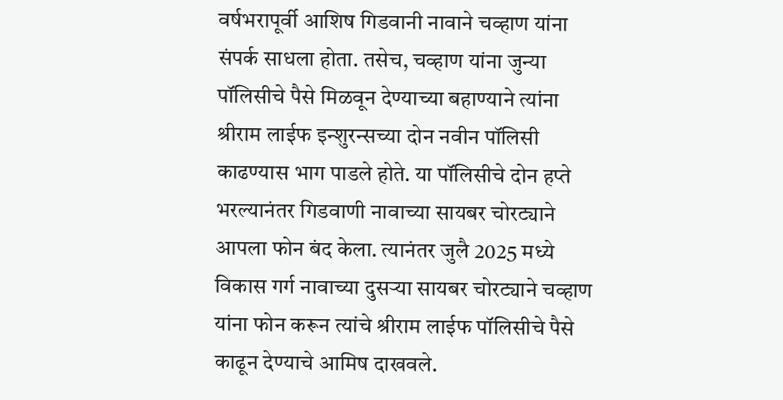वर्षभरापूर्वी आशिष गिडवानी नावाने चव्हाण यांना संपर्क साधला होता. तसेच, चव्हाण यांना जुन्या पॉलिसीचे पैसे मिळवून देण्याच्या बहाण्याने त्यांना श्रीराम लाईफ इन्शुरन्सच्या दोन नवीन पॉलिसी काढण्यास भाग पाडले होते. या पॉलिसीचे दोन हप्ते भरल्यानंतर गिडवाणी नावाच्या सायबर चोरट्याने आपला फोन बंद केला. त्यानंतर जुलै 2025 मध्ये विकास गर्ग नावाच्या दुसऱ्या सायबर चोरट्याने चव्हाण यांना फोन करून त्यांचे श्रीराम लाईफ पॉलिसीचे पैसे काढून देण्याचे आमिष दाखवले.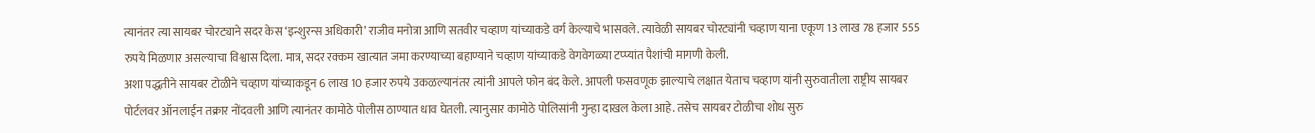त्यानंतर त्या सायबर चोरट्याने सदर केस ‘इन्शुरन्स अधिकारी’ राजीव मनोत्रा आणि सतवीर चव्हाण यांच्याकडे वर्ग केल्याचे भासवले. त्यावेळी सायबर चोरट्यांनी चव्हाण याना एकूण 13 लाख 78 हजार 555 रुपये मिळणार असल्याचा विश्वास दिला. मात्र, सदर रक्कम खात्यात जमा करण्याच्या बहाण्याने चव्हाण यांच्याकडे वेगवेगळ्या टप्प्यांत पैशांची मागणी केली.
अशा पद्धतीने सायबर टोळीने चव्हाण यांच्याकडून 6 लाख 10 हजार रुपये उकळल्यानंतर त्यांनी आपले फोन बंद केले. आपली फसवणूक झाल्याचे लक्षात येताच चव्हाण यांनी सुरुवातीला राष्ट्रीय सायबर पोर्टलवर ऑनलाईन तक्रार नोंदवली आणि त्यानंतर कामोठे पोलीस ठाण्यात धाव घेतली. त्यानुसार कामोठे पोलिसांनी गुन्हा दाखल केला आहे. तसेच सायबर टोळीचा शोध सुरु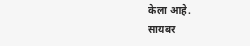केला आहे.
सायबर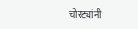चोरट्यांनी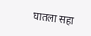घातला सहा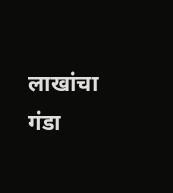लाखांचा गंडा